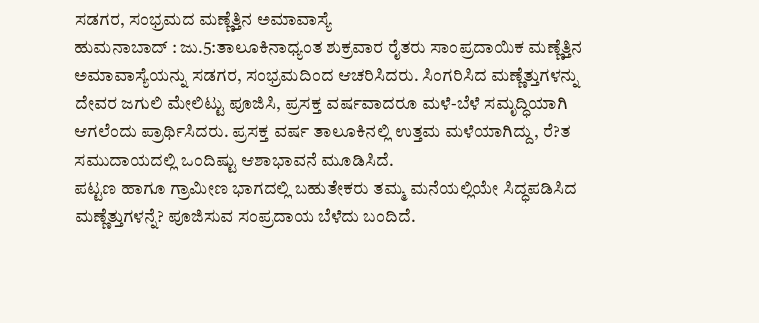ಸಡಗರ, ಸಂಭ್ರಮದ ಮಣ್ಣೆತ್ತಿನ ಅಮಾವಾಸ್ಯೆ
ಹುಮನಾಬಾದ್ : ಜು.5:ತಾಲೂಕಿನಾಧ್ಯಂತ ಶುಕ್ರವಾರ ರೈತರು ಸಾಂಪ್ರದಾಯಿಕ ಮಣ್ಣೆತ್ತಿನ ಅಮಾವಾಸ್ಯೆಯನ್ನು ಸಡಗರ, ಸಂಭ್ರಮದಿಂದ ಆಚರಿಸಿದರು. ಸಿಂಗರಿಸಿದ ಮಣ್ಣೆತ್ತುಗಳನ್ನು ದೇವರ ಜಗುಲಿ ಮೇಲಿಟ್ಟು ಪೂಜಿಸಿ, ಪ್ರಸಕ್ತ ವರ್ಷವಾದರೂ ಮಳೆ-ಬೆಳೆ ಸಮೃದ್ಧಿಯಾಗಿ ಆಗಲೆಂದು ಪ್ರಾರ್ಥಿಸಿದರು. ಪ್ರಸಕ್ತ ವರ್ಷ ತಾಲೂಕಿನಲ್ಲಿ ಉತ್ತಮ ಮಳೆಯಾಗಿದ್ದು, ರೆ?ತ ಸಮುದಾಯದಲ್ಲಿ ಒಂದಿಷ್ಟು ಆಶಾಭಾವನೆ ಮೂಡಿಸಿದೆ.
ಪಟ್ಟಣ ಹಾಗೂ ಗ್ರಾಮೀಣ ಭಾಗದಲ್ಲಿ ಬಹುತೇಕರು ತಮ್ಮ ಮನೆಯಲ್ಲಿಯೇ ಸಿದ್ಧಪಡಿಸಿದ ಮಣ್ಣೆತ್ತುಗಳನ್ನೆ? ಪೂಜಿಸುವ ಸಂಪ್ರದಾಯ ಬೆಳೆದು ಬಂದಿದೆ.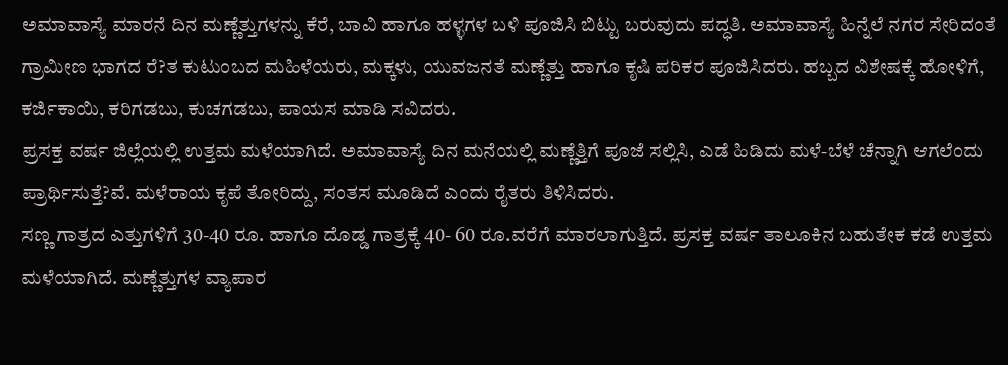ಅಮಾವಾಸ್ಯೆ ಮಾರನೆ ದಿನ ಮಣ್ಣೆತ್ತುಗಳನ್ನು ಕೆರೆ, ಬಾವಿ ಹಾಗೂ ಹಳ್ಳಗಳ ಬಳಿ ಪೂಜಿಸಿ ಬಿಟ್ಟು ಬರುವುದು ಪದ್ಧತಿ. ಅಮಾವಾಸ್ಯೆ ಹಿನ್ನೆಲೆ ನಗರ ಸೇರಿದಂತೆ ಗ್ರಾಮೀಣ ಭಾಗದ ರೆ?ತ ಕುಟುಂಬದ ಮಹಿಳೆಯರು, ಮಕ್ಕಳು, ಯುವಜನತೆ ಮಣ್ಣೆತ್ತು ಹಾಗೂ ಕೃಷಿ ಪರಿಕರ ಪೂಜಿಸಿದರು. ಹಬ್ಬದ ವಿಶೇಷಕ್ಕೆ ಹೋಳಿಗೆ, ಕರ್ಜಿಕಾಯಿ, ಕರಿಗಡಬು, ಕುಚಗಡಬು, ಪಾಯಸ ಮಾಡಿ ಸವಿದರು.
ಪ್ರಸಕ್ತ ವರ್ಷ ಜಿಲ್ಲೆಯಲ್ಲಿ ಉತ್ತಮ ಮಳೆಯಾಗಿದೆ. ಅಮಾವಾಸ್ಯೆ ದಿನ ಮನೆಯಲ್ಲಿ ಮಣ್ಣೆತ್ತಿಗೆ ಪೂಜೆ ಸಲ್ಲಿಸಿ, ಎಡೆ ಹಿಡಿದು ಮಳೆ-ಬೆಳೆ ಚೆನ್ನಾಗಿ ಆಗಲೆಂದು ಪ್ರಾರ್ಥಿಸುತ್ತೆ?ವೆ. ಮಳೆರಾಯ ಕೃಪೆ ತೋರಿದ್ದು, ಸಂತಸ ಮೂಡಿದೆ ಎಂದು ರೈತರು ತಿಳಿಸಿದರು.
ಸಣ್ಣ ಗಾತ್ರದ ಎತ್ತುಗಳಿಗೆ 30-40 ರೂ. ಹಾಗೂ ದೊಡ್ಡ ಗಾತ್ರಕ್ಕೆ 40- 60 ರೂ.ವರೆಗೆ ಮಾರಲಾಗುತ್ತಿದೆ. ಪ್ರಸಕ್ತ ವರ್ಷ ತಾಲೂಕಿನ ಬಹುತೇಕ ಕಡೆ ಉತ್ತಮ ಮಳೆಯಾಗಿದೆ. ಮಣ್ಣೆತ್ತುಗಳ ವ್ಯಾಪಾರ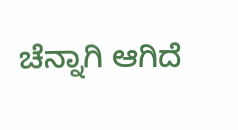ಚೆನ್ನಾಗಿ ಆಗಿದೆ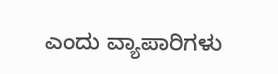ಎಂದು ವ್ಯಾಪಾರಿಗಳು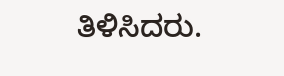ತಿಳಿಸಿದರು.